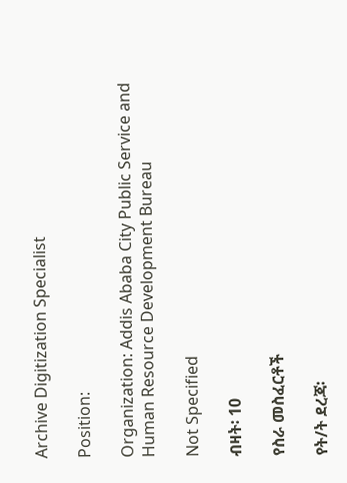Archive Digitization Specialist

Position:

Organization: Addis Ababa City Public Service and Human Resource Development Bureau

Not Specified

ብዛት፡ 10

የስራ መስፈርቶች

የት/ት ደረጃ፡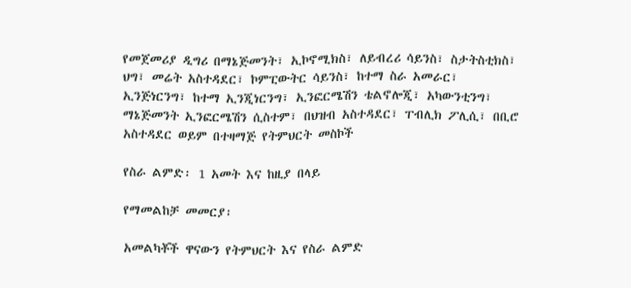የመጀመሪያ ዲግሪ በማኔጅመንት፣ ኢኮኖሚክስ፣ ለይብረሪ ሳይንስ፣ ስታትስቲክስ፣ ህግ፣ መሬት አስተዳደር፣ ኮምፒውትር ሳይንስ፣ ከተማ ስራ አመራር፣ ኢንጅነርንግ፣ ከተማ ኢንጂነርንግ፣ ኢንፎርሜሽን ቴልኖሎጂ፣ አካውንቲንግ፣ ማኔጅመንት ኢንፎርሜሽን ሲስተም፣ በህዝብ አስተዳደር፣ ፐብሊክ ፖሊሲ፣ በቢሮ አስተዳደር ወይም በተዛማጅ የትምህርት መስኮች

የስራ ልምድ፡ 1 አመት እና ከዚያ በላይ

የማመልከቻ መመርያ፡

አመልካቾች ዋናውን የትምህርት እና የስራ ልምድ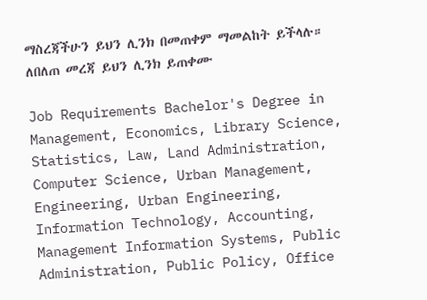ማስረጃችሁን ይህን ሊንክ በመጠቀም ማመልከት ይችላሉ። ለበለጠ መረጃ ይህን ሊንክ ይጠቀሙ

Job Requirements Bachelor's Degree in Management, Economics, Library Science, Statistics, Law, Land Administration, Computer Science, Urban Management, Engineering, Urban Engineering, Information Technology, Accounting, Management Information Systems, Public Administration, Public Policy, Office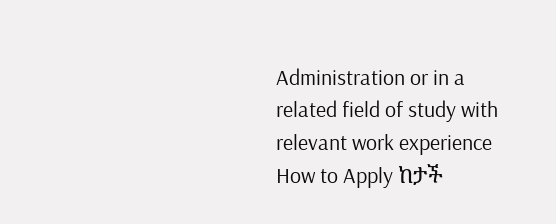Administration or in a related field of study with relevant work experience How to Apply ከታች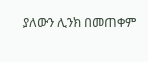ያለውን ሊንክ በመጠቀም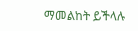ማመልከት ይችላሉ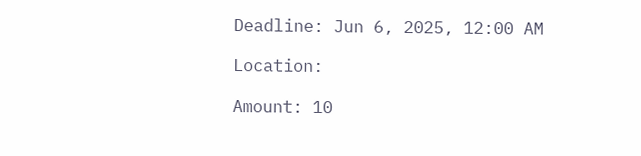Deadline: Jun 6, 2025, 12:00 AM

Location:

Amount: 10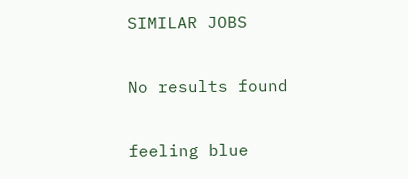SIMILAR JOBS

No results found

feeling blue